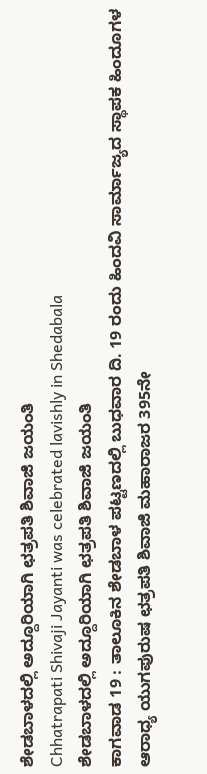ಶೇಡಬಾಳದಲ್ಲಿ ಅದ್ದೂರಿಯಾಗಿ ಛತ್ರಪತಿ ಶಿವಾಜಿ ಜಯಂತಿ
Chhatrapati Shivaji Jayanti was celebrated lavishly in Shedabala
ಶೇಡಬಾಳದಲ್ಲಿ ಅದ್ದೂರಿಯಾಗಿ ಛತ್ರಪತಿ ಶಿವಾಜಿ ಜಯಂತಿ
ಕಾಗವಾಡ 19 : ತಾಲೂಕಿನ ಶೇಡಬಾಳ ಪಟ್ಟಣದಲ್ಲಿ ಬುಧವಾರ ದಿ. 19 ರಂದು ಹಿಂದವಿ ಸಾರ್ಮಾಜ್ಯದ ಸ್ಥಾಪಕ ಹಿಂದೂಗಳ ಆರಾಧ್ಯ ಯುಗಪುರುಷ ಛತ್ರಪತಿ ಶಿವಾಜಿ ಮಹಾರಾಜರ 395ನೇ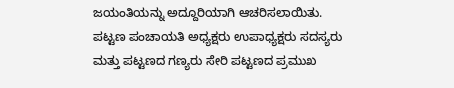ಜಯಂತಿಯನ್ನು ಅದ್ದೂರಿಯಾಗಿ ಆಚರಿಸಲಾಯಿತು. ಪಟ್ಟಣ ಪಂಚಾಯತಿ ಅಧ್ಯಕ್ಷರು ಉಪಾಧ್ಯಕ್ಷರು ಸದಸ್ಯರು ಮತ್ತು ಪಟ್ಟಣದ ಗಣ್ಯರು ಸೇರಿ ಪಟ್ಟಣದ ಪ್ರಮುಖ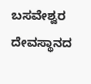ಬಸವೇಶ್ವರ ದೇವಸ್ಥಾನದ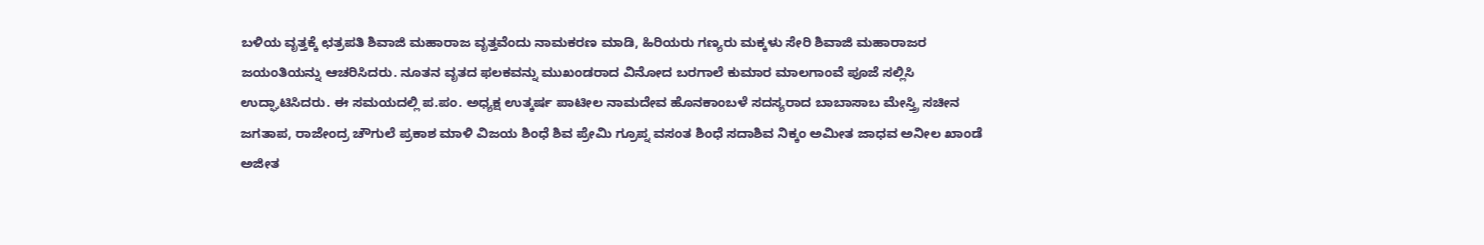ಬಳಿಯ ವೃತ್ತಕ್ಕೆ ಛತ್ರಪತಿ ಶಿವಾಜಿ ಮಹಾರಾಜ ವೃತ್ತವೆಂದು ನಾಮಕರಣ ಮಾಡಿ, ಹಿರಿಯರು ಗಣ್ಯರು ಮಕ್ಕಳು ಸೇರಿ ಶಿವಾಜಿ ಮಹಾರಾಜರ ಜಯಂತಿಯನ್ನು ಆಚರಿಸಿದರು. ನೂತನ ವೃತದ ಫಲಕವನ್ನು ಮುಖಂಡರಾದ ವಿನೋದ ಬರಗಾಲೆ ಕುಮಾರ ಮಾಲಗಾಂವೆ ಪೂಜೆ ಸಲ್ಲಿಸಿ ಉದ್ಘಾಟಿಸಿದರು. ಈ ಸಮಯದಲ್ಲಿ ಪ.ಪಂ. ಅಧ್ಯಕ್ಷ ಉತ್ಕರ್ಷ ಪಾಟೀಲ ನಾಮದೇವ ಹೊನಕಾಂಬಳೆ ಸದಸ್ಯರಾದ ಬಾಬಾಸಾಬ ಮೇಸ್ತ್ರಿ ಸಚೀನ ಜಗತಾಪ, ರಾಜೇಂದ್ರ ಚೌಗುಲೆ ಪ್ರಕಾಶ ಮಾಳಿ ವಿಜಯ ಶಿಂಧೆ ಶಿವ ಪ್ರೇಮಿ ಗ್ರೂಪ್ನ ವಸಂತ ಶಿಂಧೆ ಸದಾಶಿವ ನಿಕ್ಕಂ ಅಮೀತ ಜಾಧವ ಅನೀಲ ಖಾಂಡೆ ಅಜೀತ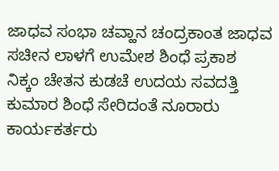ಜಾಧವ ಸಂಭಾ ಚವ್ಹಾನ ಚಂದ್ರಕಾಂತ ಜಾಧವ ಸಚೀನ ಲಾಳಗೆ ಉಮೇಶ ಶಿಂಧೆ ಪ್ರಕಾಶ ನಿಕ್ಕಂ ಚೇತನ ಕುಡಚೆ ಉದಯ ಸವದತ್ತಿ ಕುಮಾರ ಶಿಂಧೆ ಸೇರಿದಂತೆ ನೂರಾರು ಕಾರ್ಯಕರ್ತರು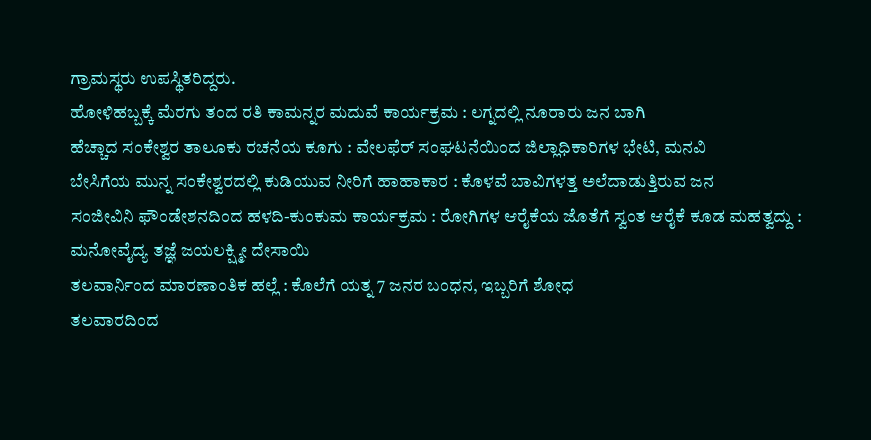ಗ್ರಾಮಸ್ಥರು ಉಪಸ್ಥಿತರಿದ್ದರು.
ಹೋಳಿಹಬ್ಬಕ್ಕೆ ಮೆರಗು ತಂದ ರತಿ ಕಾಮನ್ನರ ಮದುವೆ ಕಾರ್ಯಕ್ರಮ : ಲಗ್ನದಲ್ಲಿ ನೂರಾರು ಜನ ಬಾಗಿ
ಹೆಚ್ಚಾದ ಸಂಕೇಶ್ವರ ತಾಲೂಕು ರಚನೆಯ ಕೂಗು : ವೇಲಫೆರ್ ಸಂಘಟನೆಯಿಂದ ಜಿಲ್ಲಾಧಿಕಾರಿಗಳ ಭೇಟಿ, ಮನವಿ
ಬೇಸಿಗೆಯ ಮುನ್ನ ಸಂಕೇಶ್ವರದಲ್ಲಿ ಕುಡಿಯುವ ನೀರಿಗೆ ಹಾಹಾಕಾರ : ಕೊಳವೆ ಬಾವಿಗಳತ್ತ ಅಲೆದಾಡುತ್ತಿರುವ ಜನ
ಸಂಜೀವಿನಿ ಫೌಂಡೇಶನದಿಂದ ಹಳದಿ-ಕುಂಕುಮ ಕಾರ್ಯಕ್ರಮ : ರೋಗಿಗಳ ಆರೈಕೆಯ ಜೊತೆಗೆ ಸ್ವಂತ ಆರೈಕೆ ಕೂಡ ಮಹತ್ವದ್ದು : ಮನೋವೈದ್ಯ ತಜ್ಞೆ ಜಯಲಕ್ಷ್ಮೀ ದೇಸಾಯಿ
ತಲವಾರ್ನಿಂದ ಮಾರಣಾಂತಿಕ ಹಲ್ಲೆ : ಕೊಲೆಗೆ ಯತ್ನ 7 ಜನರ ಬಂಧನ, ಇಬ್ಬರಿಗೆ ಶೋಧ
ತಲವಾರದಿಂದ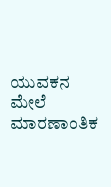ಯುವಕನ ಮೇಲೆ ಮಾರಣಾಂತಿಕ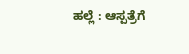ಹಲ್ಲೆ : ಆಸ್ಪತ್ರೆಗೆ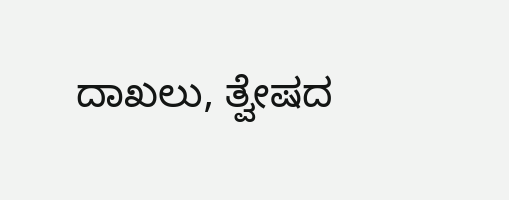ದಾಖಲು, ತ್ವೇಷದ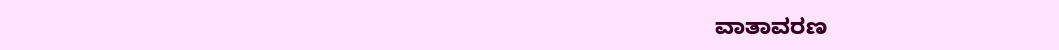ವಾತಾವರಣ